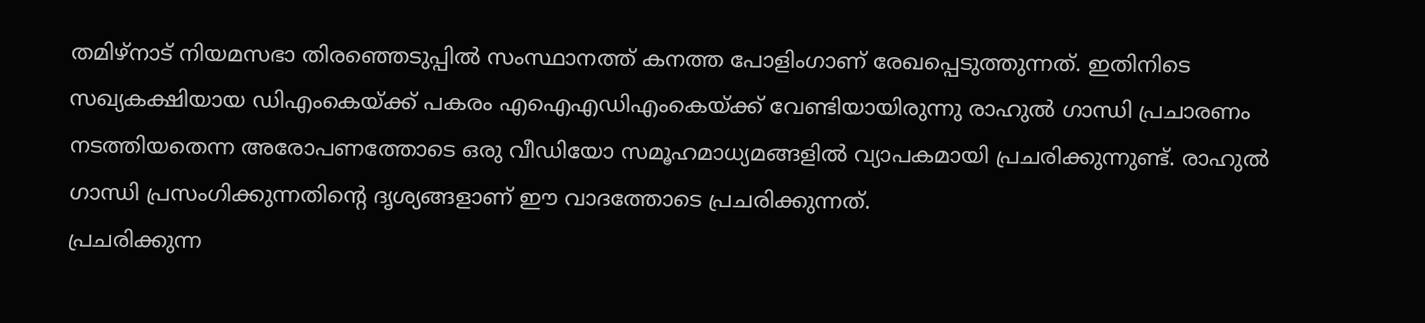തമിഴ്നാട് നിയമസഭാ തിരഞ്ഞെടുപ്പിൽ സംസ്ഥാനത്ത് കനത്ത പോളിംഗാണ് രേഖപ്പെടുത്തുന്നത്. ഇതിനിടെ സഖ്യകക്ഷിയായ ഡിഎംകെയ്ക്ക് പകരം എഐഎഡിഎംകെയ്ക്ക് വേണ്ടിയായിരുന്നു രാഹുൽ ഗാന്ധി പ്രചാരണം നടത്തിയതെന്ന അരോപണത്തോടെ ഒരു വീഡിയോ സമൂഹമാധ്യമങ്ങളിൽ വ്യാപകമായി പ്രചരിക്കുന്നുണ്ട്. രാഹുൽ ഗാന്ധി പ്രസംഗിക്കുന്നതിന്റെ ദൃശ്യങ്ങളാണ് ഈ വാദത്തോടെ പ്രചരിക്കുന്നത്.
പ്രചരിക്കുന്ന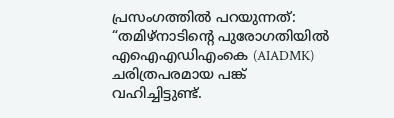പ്രസംഗത്തിൽ പറയുന്നത്:
“തമിഴ്‌നാടിന്റെ പുരോഗതിയിൽ എഐഎഡിഎംകെ (AIADMK) ചരിത്രപരമായ പങ്ക് വഹിച്ചിട്ടുണ്ട്.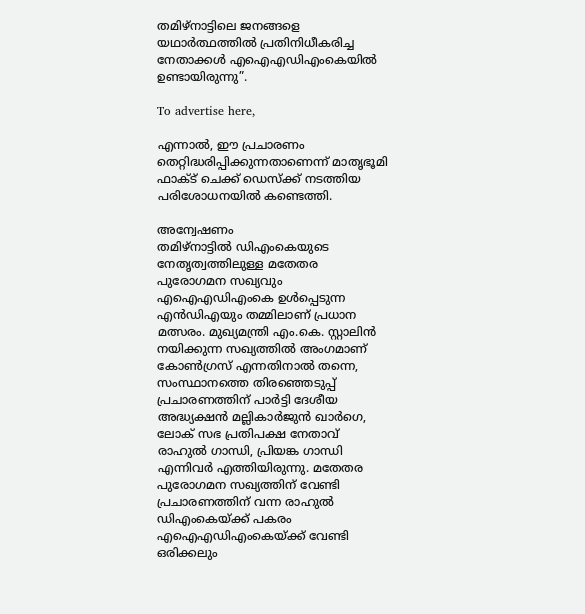തമിഴ്‌നാട്ടിലെ ജനങ്ങളെ യഥാർത്ഥത്തിൽ പ്രതിനിധീകരിച്ച നേതാക്കൾ എഐഎഡിഎംകെയിൽ ഉണ്ടായിരുന്നു”.

To advertise here,

എന്നാൽ, ഈ പ്രചാരണം തെറ്റിദ്ധരിപ്പിക്കുന്നതാണെന്ന് മാതൃഭൂമി ഫാക്ട് ചെക്ക് ഡെസ്ക്ക് നടത്തിയ പരിശോധനയിൽ കണ്ടെത്തി.

അന്വേഷണം
തമിഴ്‌നാട്ടിൽ ഡിഎംകെയുടെ നേതൃത്വത്തിലുള്ള മതേതര പുരോഗമന സഖ്യവും എഐഎഡിഎംകെ ഉൾപ്പെടുന്ന എൻഡിഎയും തമ്മിലാണ് പ്രധാന മത്സരം. മുഖ്യമന്ത്രി എം.കെ. സ്റ്റാലിൻ നയിക്കുന്ന സഖ്യത്തിൽ അംഗമാണ് കോൺഗ്രസ് എന്നതിനാൽ തന്നെ, സംസ്ഥാനത്തെ തിരഞ്ഞെടുപ്പ് പ്രചാരണത്തിന് പാർട്ടി ദേശീയ അദ്ധ്യക്ഷൻ മല്ലികാർജുൻ ഖാർഗെ, ലോക് സഭ പ്രതിപക്ഷ നേതാവ് രാഹുൽ ഗാന്ധി, പ്രിയങ്ക ഗാന്ധി എന്നിവർ എത്തിയിരുന്നു. മതേതര പുരോഗമന സഖ്യത്തിന് വേണ്ടി പ്രചാരണത്തിന് വന്ന രാഹുൽ ഡിഎംകെയ്ക്ക് പകരം എഐഎഡിഎംകെയ്ക്ക് വേണ്ടി ഒരിക്കലും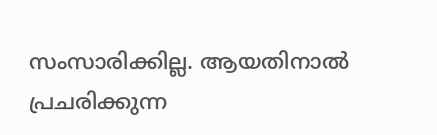സംസാരിക്കില്ല. ആയതിനാൽ പ്രചരിക്കുന്ന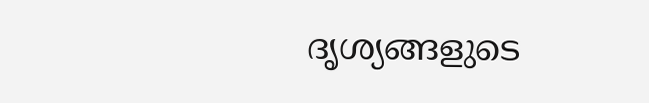ദൃശ്യങ്ങളുടെ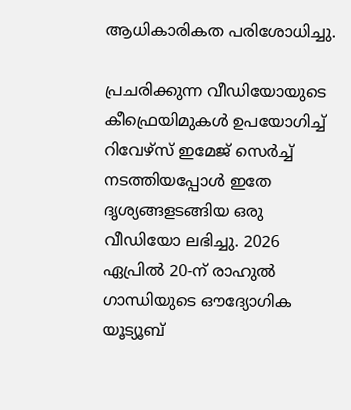ആധികാരികത പരിശോധിച്ചു.

പ്രചരിക്കുന്ന വീഡിയോയുടെ കീഫ്രെയിമുകൾ ഉപയോഗിച്ച് റിവേഴ്സ് ഇമേജ് സെർച്ച് നടത്തിയപ്പോൾ ഇതേ ദൃശ്യങ്ങളടങ്ങിയ ഒരു വീഡിയോ ലഭിച്ചു. 2026 ഏപ്രിൽ 20-ന് രാഹുൽ ഗാന്ധിയുടെ ഔദ്യോഗിക യൂട്യൂബ്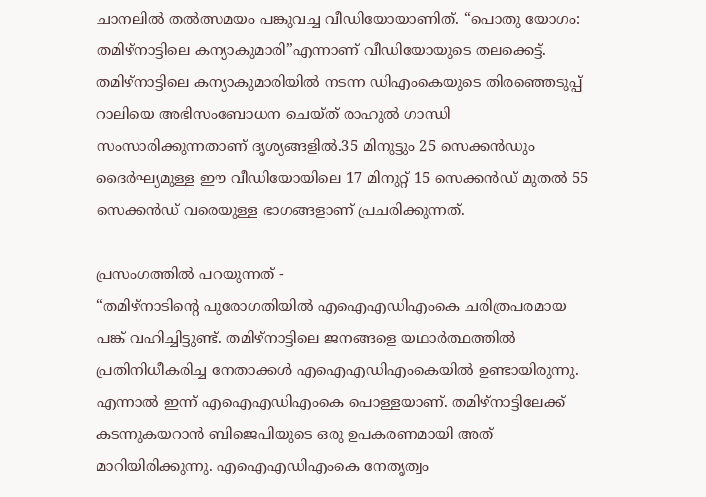ചാനലിൽ തൽത്സമയം പങ്കുവച്ച വീഡിയോയാണിത്. “പൊതു യോഗം: തമിഴ്നാട്ടിലെ കന്യാകുമാരി”എന്നാണ് വീഡിയോയുടെ തലക്കെട്ട്. തമിഴ്‌നാട്ടിലെ കന്യാകുമാരിയിൽ നടന്ന ഡിഎംകെയുടെ തിരഞ്ഞെടുപ്പ് റാലിയെ അഭിസംബോധന ചെയ്ത് രാഹുൽ ഗാന്ധി സംസാരിക്കുന്നതാണ് ദൃശ്യങ്ങളിൽ.35 മിനുട്ടും 25 സെക്കൻഡും ദൈർഘ്യമുള്ള ഈ വീഡിയോയിലെ 17 മിനുറ്റ് 15 സെക്കൻഡ് മുതൽ 55 സെക്കൻഡ് വരെയുള്ള ഭാഗങ്ങളാണ് പ്രചരിക്കുന്നത്.

പ്രസംഗത്തിൽ പറയുന്നത് -
“തമിഴ്‌നാടിന്റെ പുരോഗതിയിൽ എഐഎഡിഎംകെ ചരിത്രപരമായ പങ്ക് വഹിച്ചിട്ടുണ്ട്. തമിഴ്‌നാട്ടിലെ ജനങ്ങളെ യഥാർത്ഥത്തിൽ പ്രതിനിധീകരിച്ച നേതാക്കൾ എഐഎഡിഎംകെയിൽ ഉണ്ടായിരുന്നു. എന്നാൽ ഇന്ന് എഐഎഡിഎംകെ പൊള്ളയാണ്. തമിഴ്‌നാട്ടിലേക്ക് കടന്നുകയറാൻ ബിജെപിയുടെ ഒരു ഉപകരണമായി അത് മാറിയിരിക്കുന്നു. എഐഎഡിഎംകെ നേതൃത്വം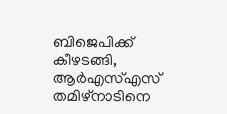ബിജെപിക്ക് കീഴടങ്ങി, ആർഎസ്എസ് തമിഴ്‌നാടിനെ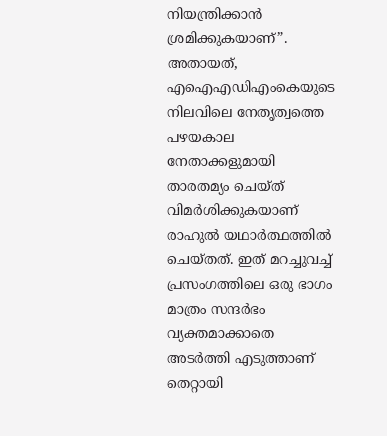നിയന്ത്രിക്കാൻ ശ്രമിക്കുകയാണ്”. അതായത്, എഐഎഡിഎംകെയുടെ നിലവിലെ നേതൃത്വത്തെ പഴയകാല നേതാക്കളുമായി താരതമ്യം ചെയ്ത് വിമർശിക്കുകയാണ് രാഹുൽ യഥാർത്ഥത്തിൽ ചെയ്തത്. ഇത് മറച്ചുവച്ച് പ്രസംഗത്തിലെ ഒരു ഭാഗം മാത്രം സന്ദർഭം വ്യക്തമാക്കാതെ അടർത്തി എടുത്താണ് തെറ്റായി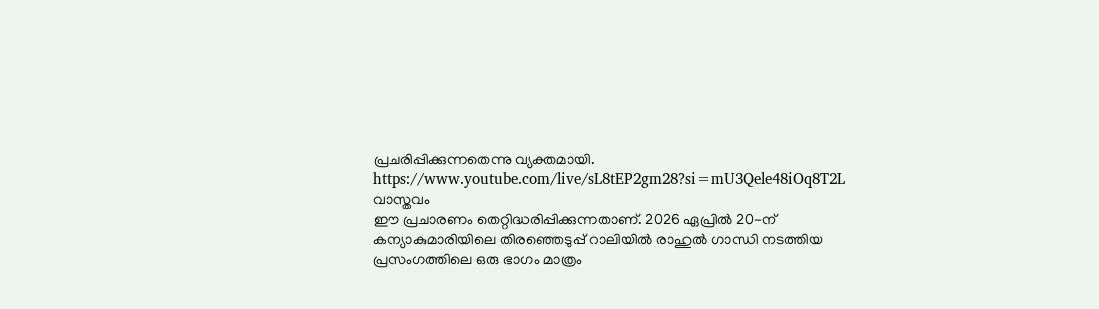പ്രചരിപ്പിക്കുന്നതെന്നു വ്യക്തമായി.
https://www.youtube.com/live/sL8tEP2gm28?si=mU3Qele48iOq8T2L
വാസ്തവം
ഈ പ്രചാരണം തെറ്റിദ്ധരിപ്പിക്കുന്നതാണ്. 2026 ഏപ്രിൽ 20-ന് കന്യാകുമാരിയിലെ തിരഞ്ഞെടുപ്പ് റാലിയിൽ രാഹുൽ ഗാന്ധി നടത്തിയ പ്രസംഗത്തിലെ ഒരു ഭാഗം മാത്രം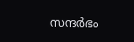സന്ദർഭം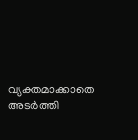വ്യക്തമാക്കാതെ അടർത്തി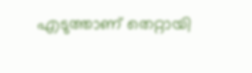എടുത്താണ് തെറ്റായി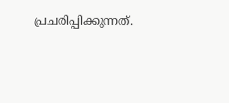പ്രചരിപ്പിക്കുന്നത്.